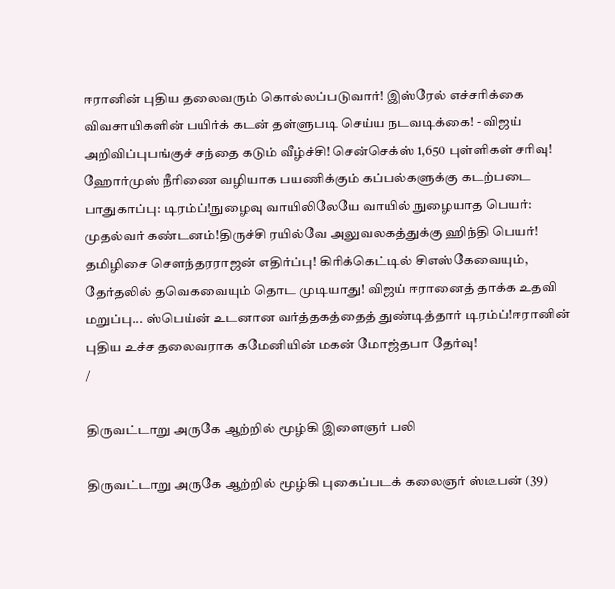ஈரானின் புதிய தலைவரும் கொல்லப்படுவார்! இஸ்ரேல் எச்சரிக்கை விவசாயிகளின் பயிர்க் கடன் தள்ளுபடி செய்ய நடவடிக்கை! - விஜய் அறிவிப்புபங்குச் சந்தை கடும் வீழ்ச்சி! சென்செக்ஸ் 1,650 புள்ளிகள் சரிவு! ஹோர்முஸ் நீரிணை வழியாக பயணிக்கும் கப்பல்களுக்கு கடற்படை பாதுகாப்பு: டிரம்ப்!நுழைவு வாயிலிலேயே வாயில் நுழையாத பெயர்: முதல்வர் கண்டனம்!திருச்சி ரயில்வே அலுவலகத்துக்கு ஹிந்தி பெயர்! தமிழிசை செளந்தரராஜன் எதிர்ப்பு! கிரிக்கெட்டில் சிஎஸ்கேவையும், தேர்தலில் தவெகவையும் தொட முடியாது! விஜய் ஈரானைத் தாக்க உதவி மறுப்பு... ஸ்பெய்ன் உடனான வர்த்தகத்தைத் துண்டித்தார் டிரம்ப்!ஈரானின் புதிய உச்ச தலைவராக கமேனியின் மகன் மோஜ்தபா தேர்வு!
/

திருவட்டாறு அருகே ஆற்றில் மூழ்கி இளைஞர் பலி

திருவட்டாறு அருகே ஆற்றில் மூழ்கி புகைப்படக் கலைஞர் ஸ்டீபன் (39)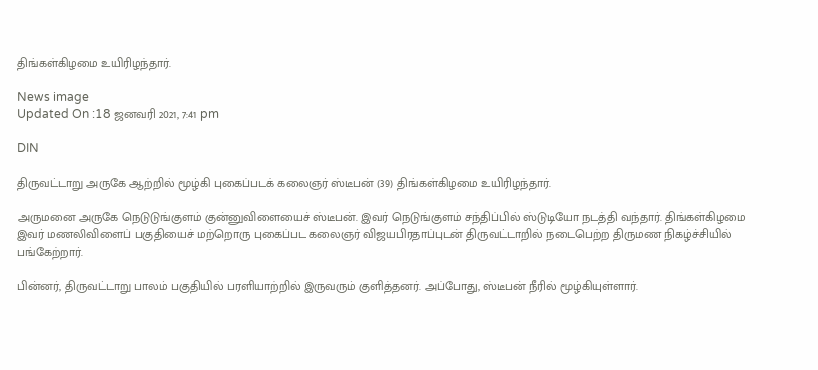திங்கள்கிழமை உயிரிழந்தார்.

News image
Updated On :18 ஜனவரி 2021, 7:41 pm

DIN

திருவட்டாறு அருகே ஆற்றில் மூழ்கி புகைப்படக் கலைஞர் ஸ்டீபன் (39) திங்கள்கிழமை உயிரிழந்தார்.

அருமனை அருகே நெடுடுங்குளம் குன்னுவிளையைச் ஸ்டீபன். இவர் நெடுங்குளம் சந்திப்பில் ஸ்டுடியோ நடத்தி வந்தார். திங்கள்கிழமை இவர் மணலிவிளைப் பகுதியைச் மற்றொரு புகைப்பட கலைஞர் விஜயபிரதாப்புடன் திருவட்டாறில் நடைபெற்ற திருமண நிகழ்ச்சியில் பங்கேற்றார்.

பின்னர், திருவட்டாறு பாலம் பகுதியில் பரளியாற்றில் இருவரும் குளித்தனர். அப்போது, ஸ்டீபன் நீரில் மூழ்கியுள்ளார்.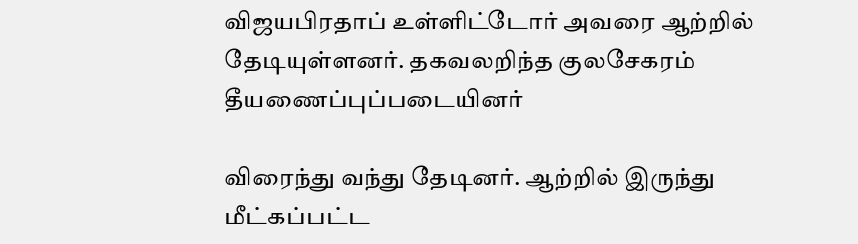விஜயபிரதாப் உள்ளிட்டோர் அவரை ஆற்றில் தேடியுள்ளனர். தகவலறிந்த குலசேகரம் தீயணைப்புப்படையினர்

விரைந்து வந்து தேடினர். ஆற்றில் இருந்து மீட்கப்பட்ட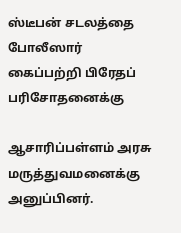ஸ்டீபன் சடலத்தை போலீஸார் கைப்பற்றி பிரேதப் பரிசோதனைக்கு

ஆசாரிப்பள்ளம் அரசு மருத்துவமனைக்கு அனுப்பினர்.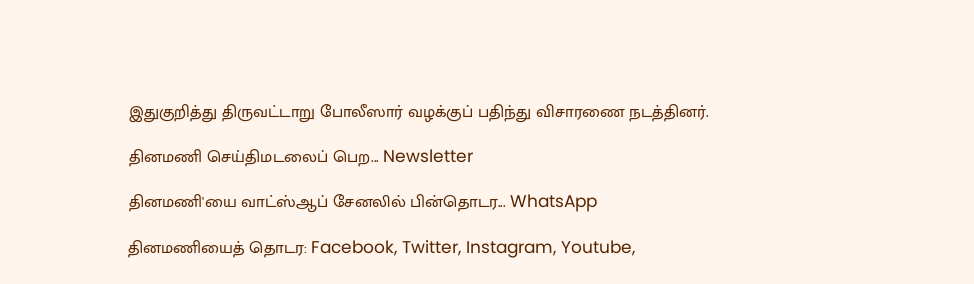இதுகுறித்து திருவட்டாறு போலீஸார் வழக்குப் பதிந்து விசாரணை நடத்தினர்.

தினமணி செய்திமடலைப் பெற... Newsletter

தினமணி'யை வாட்ஸ்ஆப் சேனலில் பின்தொடர... WhatsApp

தினமணியைத் தொடர: Facebook, Twitter, Instagram, Youtube,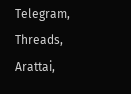Telegram, Threads, Arattai,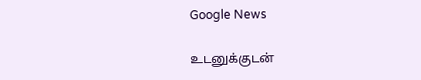Google News

உடனுக்குடன்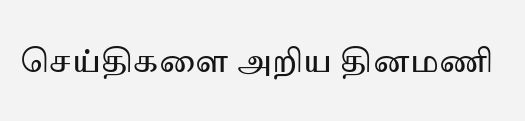செய்திகளை அறிய தினமணி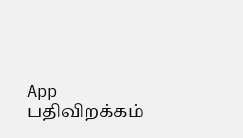App பதிவிறக்கம்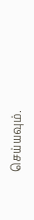செய்யவும்.